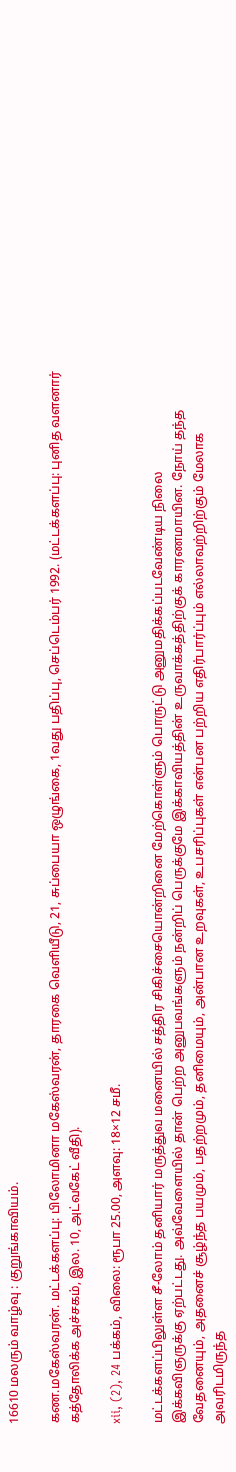16610 மலரும் வாழ்வு : குறுங்காவியம்.

கண.மகேஸ்வரன். மட்டக்களப்பு: பிலோமினா மகேஸ்வரன், தாரகை வெளியீடு, 21, சுப்பையா ஒழுங்கை, 1வது பதிப்பு, செப்டெம்பர் 1992. (மட்டக்களப்பு: புனித வளனார் கத்தோலிக்க அச்சகம், இல. 10, அட்வகேட் வீதி).

xii, (2), 24 பக்கம், விலை: ரூபா 25.00, அளவு: 18×12 சமீ.

மட்டக்களப்பிலுள்ள சீ-லோம் தனியார் மருத்துவ மனையில் சத்திர சிகிச்சையொன்றினை மேற்கொள்ளும் பொருட்டு அனுமதிக்கப்படவேண்டிய நிலை இக்கவிஞருக்கு ஏற்பட்டது. அவ்வேளையில் தான் பெற்ற அனுபவங்களும் நன்றிப் பெருக்குமே இக்காவியத்தின் உருவாக்கத்திற்குக் காரணமாயின. நோய் தந்த வேதனையும், அதனைச் சூழ்ந்த பயமும், பதற்றமும், தனிமையும், அன்பான உறவுகள், உபசரிப்புகள் என்பன பற்றிய எதிர்பார்ப்பும் எல்லாவற்றிற்கும் மேலாக அவரிடமிருந்த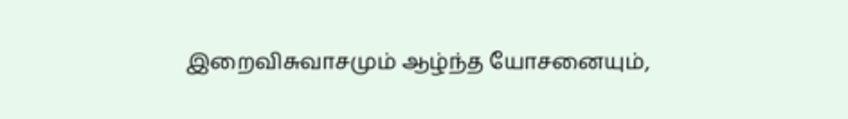இறைவிசுவாசமும் ஆழ்ந்த யோசனையும்,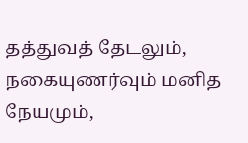தத்துவத் தேடலும், நகையுணர்வும் மனித நேயமும்,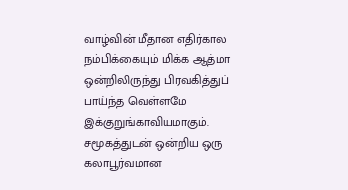வாழ்வின் மீதான எதிர்கால நம்பிக்கையும் மிக்க ஆத்மா ஒன்றிலிருந்து பிரவகித்துப் பாய்ந்த வெள்ளமே இக்குறுங்காவியமாகும். சமூகத்துடன் ஒன்றிய ஒரு கலாபூர்வமான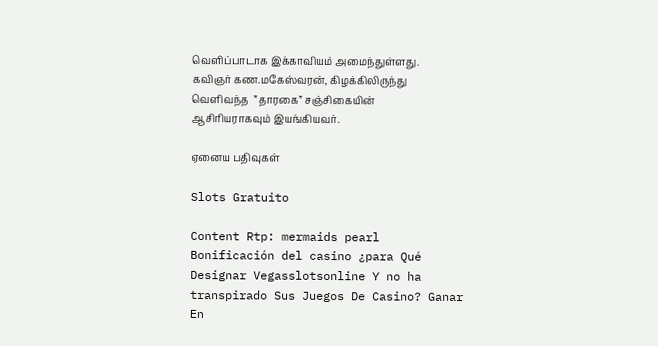வெளிப்பாடாக இக்காவியம் அமைந்துள்ளது. கவிஞர் கண.மகேஸ்வரன், கிழக்கிலிருந்து வெளிவந்த  ”தாரகை” சஞ்சிகையின் ஆசிரியராகவும் இயங்கியவர்.

ஏனைய பதிவுகள்

Slots Gratuito

Content Rtp: mermaids pearl Bonificación del casino ¿para Qué Designar Vegasslotsonline Y no ha transpirado Sus Juegos De Casino? Ganar En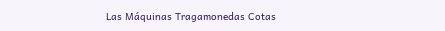Las Máquinas Tragamonedas Cotas